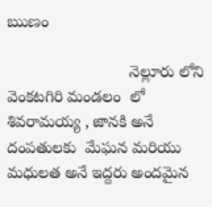ఋణం

                           నెల్లూరు లోని వెంకటగిరి మండలం  లో శివరామయ్య , జానకి అనే దంపతులకు  మేఘన మరియు మధులత అనే ఇద్దరు అందమైన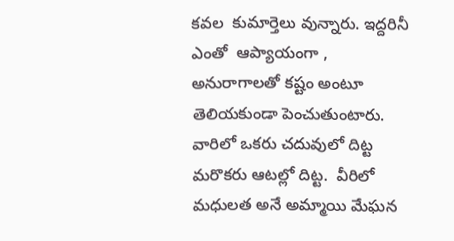కవల  కుమార్తెలు వున్నారు. ఇద్దరినీ ఎంతో  ఆప్యాయంగా , అనురాగాలతో కష్టం అంటూ తెలియకుండా పెంచుతుంటారు. వారిలో ఒకరు చదువులో దిట్ట  మరొకరు ఆటల్లో దిట్ట.  వీరిలో మధులత అనే అమ్మాయి మేఘన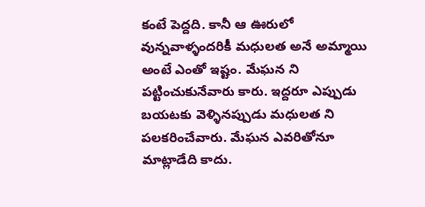కంటే పెద్దది. కానీ ఆ ఊరులో వున్నవాళ్ళందరికీ మధులత అనే అమ్మాయి అంటే ఎంతో ఇష్టం. మేఘన ని  పట్టించుకునేవారు కారు. ఇద్దరూ ఎప్పుడు బయటకు వెళ్ళినప్పుడు మధులత ని పలకరించేవారు. మేఘన ఎవరితోనూ మాట్లాడేది కాదు.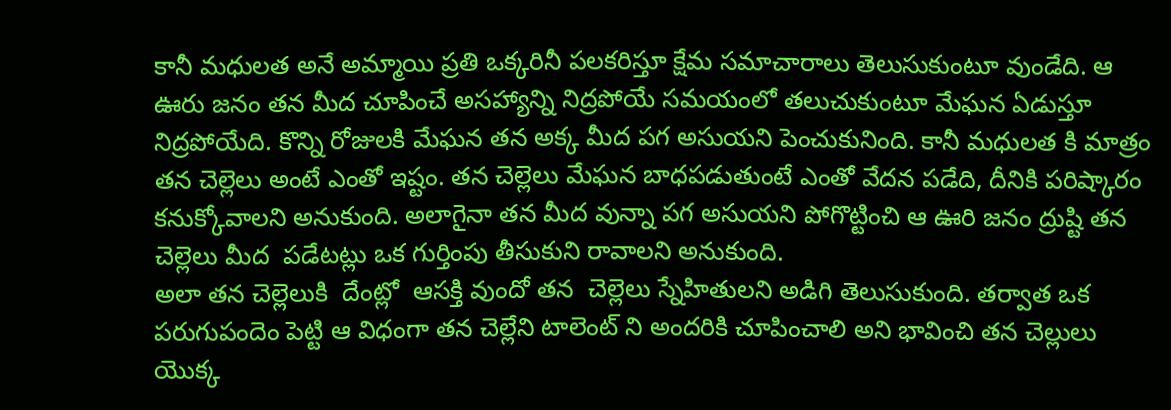కానీ మధులత అనే అమ్మాయి ప్రతి ఒక్కరినీ పలకరిస్తూ క్షేమ సమాచారాలు తెలుసుకుంటూ వుండేది. ఆ ఊరు జనం తన మీద చూపించే అసహ్యాన్ని నిద్రపోయే సమయంలో తలుచుకుంటూ మేఘన ఏడుస్తూ నిద్రపోయేది. కొన్ని రోజులకి మేఘన తన అక్క మీద పగ అసుయని పెంచుకునింది. కానీ మధులత కి మాత్రం తన చెల్లెలు అంటే ఎంతో ఇష్టం. తన చెల్లెలు మేఘన బాధపడుతుంటే ఎంతో వేదన పడేది, దీనికి పరిష్కారం కనుక్కోవాలని అనుకుంది. అలాగైనా తన మీద వున్నా పగ అసుయని పోగొట్టించి ఆ ఊరి జనం ద్రుష్టి తన చెల్లెలు మీద  పడేటట్లు ఒక గుర్తింపు తీసుకుని రావాలని అనుకుంది.
అలా తన చెల్లెలుకి  దేంట్లో  ఆసక్తి వుందో తన  చెల్లెలు స్నేహితులని అడిగి తెలుసుకుంది. తర్వాత ఒక పరుగుపందెం పెట్టి ఆ విధంగా తన చెల్లేని టాలెంట్ ని అందరికి చూపించాలి అని భావించి తన చెల్లులు యొక్క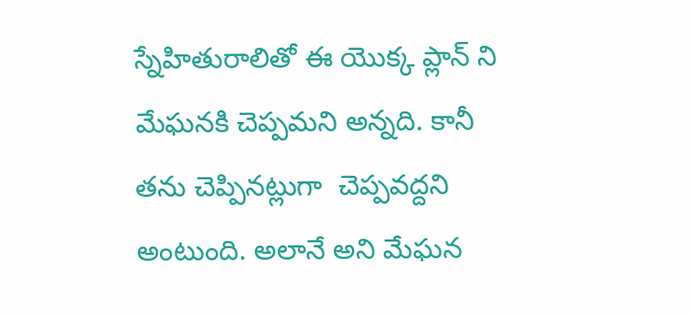స్నేహితురాలితో ఈ యొక్క ప్లాన్ ని మేఘనకి చెప్పమని అన్నది. కానీ తను చెప్పినట్లుగా  చెప్పవద్దని అంటుంది. అలానే అని మేఘన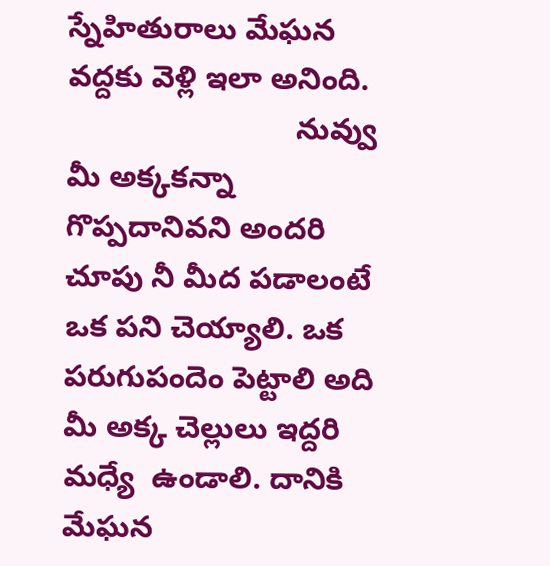స్నేహితురాలు మేఘన వద్దకు వెళ్లి ఇలా అనింది.
                           నువ్వు మీ అక్కకన్నా గొప్పదానివని అందరి చూపు నీ మీద పడాలంటే  ఒక పని చెయ్యాలి. ఒక పరుగుపందెం పెట్టాలి అది మీ అక్క చెల్లులు ఇద్దరి మధ్యే  ఉండాలి. దానికి మేఘన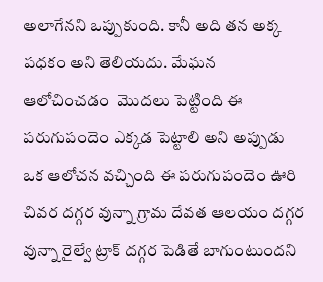అలాగేనని ఒప్పుకుంది. కానీ అది తన అక్క పధకం అని తెలియదు. మేఘన ఆలోచించడం  మొదలు పెట్టింది ఈ పరుగుపందెం ఎక్కడ పెట్టాలి అని అప్పుడు ఒక ఆలోచన వచ్చింది ఈ పరుగుపందెం ఊరి చివర దగ్గర వున్నా గ్రామ దేవత ఆలయం దగ్గర వున్నా రైల్వే ట్రాక్ దగ్గర పెడితే బాగుంటుందని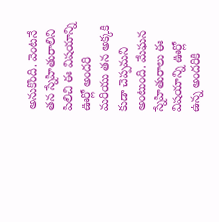అనుకొంది. వెంటనే తన స్నేహితురాలిని పిలిచి ఈ విషయాన్ని  ఊర్లో అందరి మరియు తన అక్కకి కుడా చెప్పమని అంటుంది. మేఘన స్నేహితురాలు ఈ విషయాన్ని ఊర్లో  ఉన్న అందరికి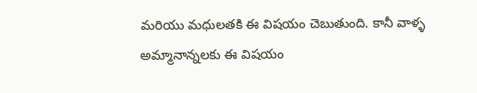మరియు మధులతకి ఈ విషయం చెబుతుంది. కానీ వాళ్ళ అమ్మానాన్నలకు ఈ విషయం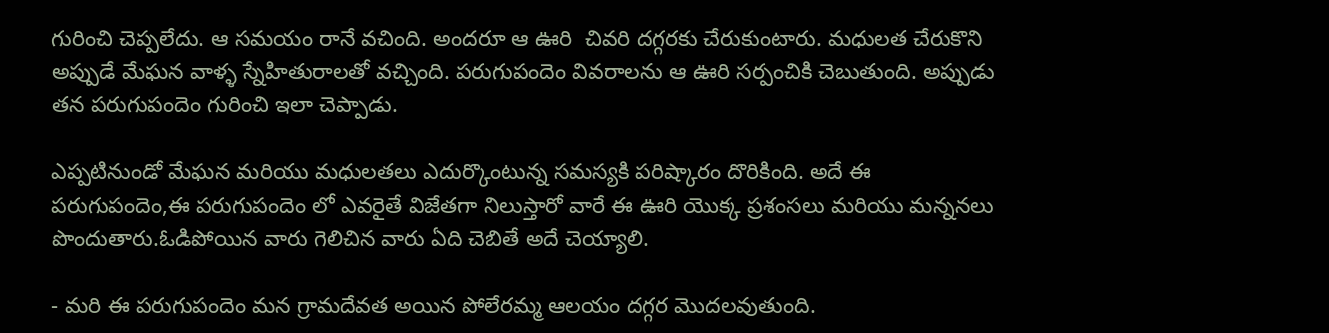గురించి చెప్పలేదు. ఆ సమయం రానే వచింది. అందరూ ఆ ఊరి  చివరి దగ్గరకు చేరుకుంటారు. మధులత చేరుకొని అప్పుడే మేఘన వాళ్ళ స్నేహితురాలతో వచ్చింది. పరుగుపందెం వివరాలను ఆ ఊరి సర్పంచికి చెబుతుంది. అప్పుడు తన పరుగుపందెం గురించి ఇలా చెప్పాడు.

ఎప్పటినుండో మేఘన మరియు మధులతలు ఎదుర్కొంటున్న సమస్యకి పరిష్కారం దొరికింది. అదే ఈ పరుగుపందెం,ఈ పరుగుపందెం లో ఎవరైతే విజేతగా నిలుస్తారో వారే ఈ ఊరి యొక్క ప్రశంసలు మరియు మన్ననలు పొందుతారు.ఓడిపోయిన వారు గెలిచిన వారు ఏది చెబితే అదే చెయ్యాలి.

- మరి ఈ పరుగుపందెం మన గ్రామదేవత అయిన పోలేరమ్మ ఆలయం దగ్గర మొదలవుతుంది.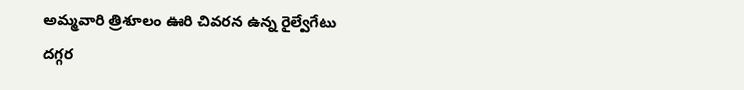అమ్మవారి త్రిశూలం ఊరి చివరన ఉన్న రైల్వేగేటు దగ్గర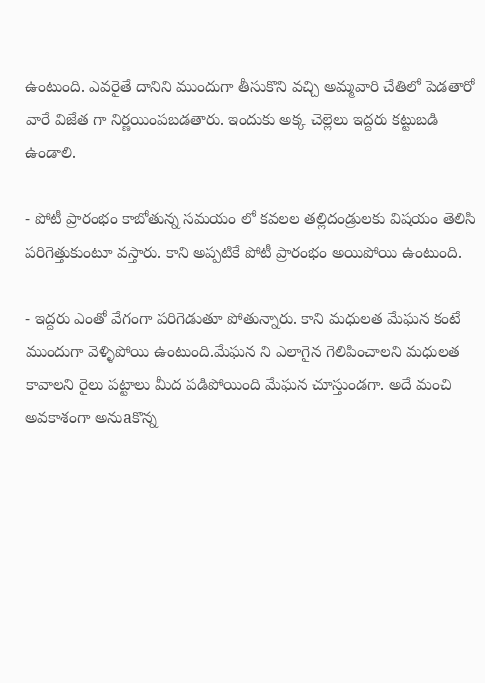ఉంటుంది. ఎవరైతే దానిని ముందుగా తీసుకొని వచ్చి అమ్మవారి చేతిలో పెడతారో వారే విజేత గా నిర్ణయింపబడతారు. ఇందుకు అక్క చెల్లెలు ఇద్దరు కట్టుబడి ఉండాలి.

- పోటీ ప్రారంభం కాబోతున్న సమయం లో కవలల తల్లిదండ్రులకు విషయం తెలిసి పరిగెత్తుకుంటూ వస్తారు. కాని అప్పటికే పోటీ ప్రారంభం అయిపోయి ఉంటుంది.

- ఇద్దరు ఎంతో వేగంగా పరిగెడుతూ పోతున్నారు. కాని మధులత మేఘన కంటే ముందుగా వెళ్ళిపోయి ఉంటుంది.మేఘన ని ఎలాగైన గెలిపించాలని మధులత కావాలని రైలు పట్టాలు మీద పడిపోయింది మేఘన చూస్తుండగా. అదే మంచి అవకాశంగా అనుaకొన్న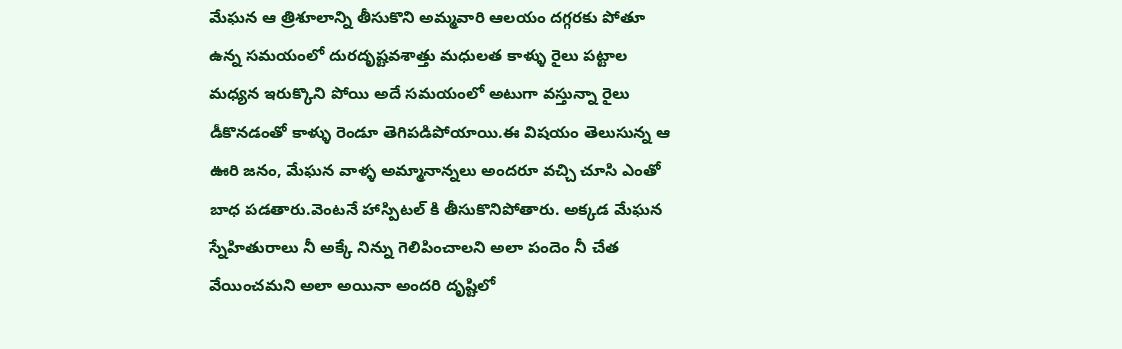మేఘన ఆ త్రిశూలాన్ని తీసుకొని అమ్మవారి ఆలయం దగ్గరకు పోతూ ఉన్న సమయంలో దురదృష్టవశాత్తు మధులత కాళ్ళు రైలు పట్టాల మధ్యన ఇరుక్కొని పోయి అదే సమయంలో అటుగా వస్తున్నా రైలు డీకొనడంతో కాళ్ళు రెండూ తెగిపడిపోయాయి.ఈ విషయం తెలుసున్న ఆ ఊరి జనం, మేఘన వాళ్ళ అమ్మానాన్నలు అందరూ వచ్చి చూసి ఎంతో బాధ పడతారు.వెంటనే హాస్పిటల్ కి తీసుకొనిపోతారు. అక్కడ మేఘన స్నేహితురాలు నీ అక్కే నిన్ను గెలిపించాలని అలా పందెం నీ చేత వేయించమని అలా అయినా అందరి దృష్టిలో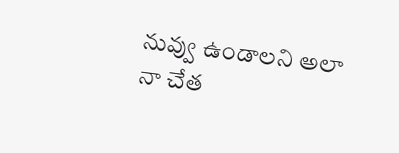నువ్వు ఉండాలని అలా నా చేత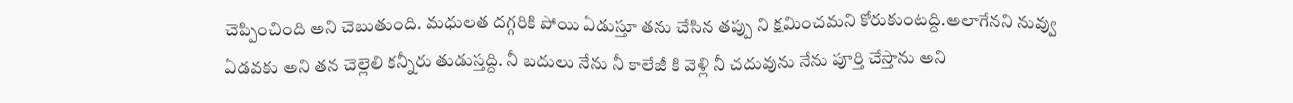చెప్పించింది అని చెబుతుంది. మధులత దగ్గరికి పోయి ఏడుస్తూ తను చేసిన తప్పు ని క్షమించమని కోరుకుంటద్ది.అలాగేనని నువ్వు ఏడవకు అని తన చెల్లెలి కన్నీరు తుడుస్తద్ది. నీ బదులు నేను నీ కాలేజీ కి వెళ్లి నీ చదువును నేను పూర్తి చేస్తాను అని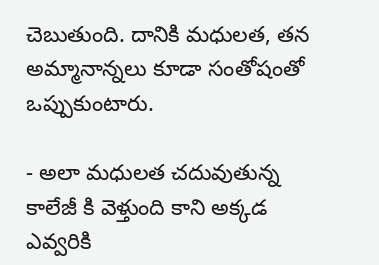చెబుతుంది. దానికి మధులత, తన అమ్మానాన్నలు కూడా సంతోషంతో ఒప్పుకుంటారు.

- అలా మధులత చదువుతున్న కాలేజీ కి వెళ్తుంది కాని అక్కడ ఎవ్వరికి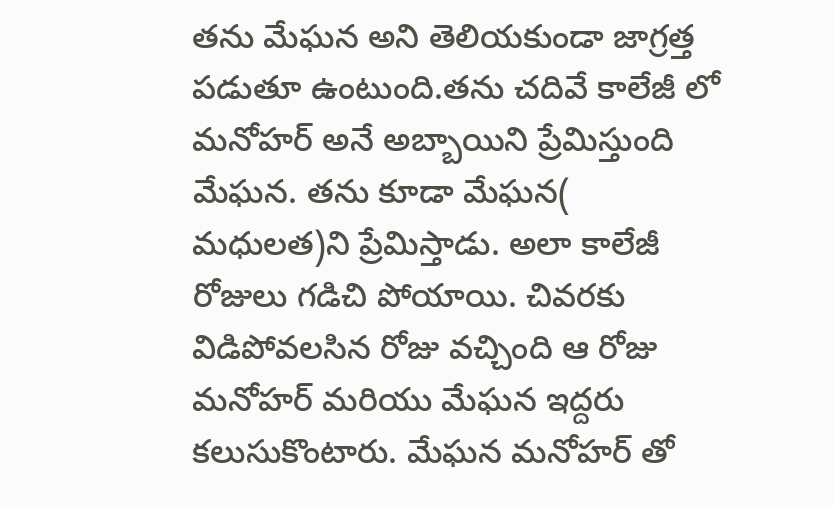తను మేఘన అని తెలియకుండా జాగ్రత్త పడుతూ ఉంటుంది.తను చదివే కాలేజీ లో మనోహర్ అనే అబ్బాయిని ప్రేమిస్తుంది మేఘన. తను కూడా మేఘన( మధులత)ని ప్రేమిస్తాడు. అలా కాలేజీ రోజులు గడిచి పోయాయి. చివరకు విడిపోవలసిన రోజు వచ్చింది ఆ రోజు మనోహర్ మరియు మేఘన ఇద్దరు కలుసుకొంటారు. మేఘన మనోహర్ తో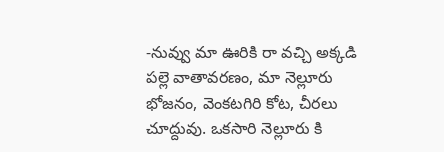-నువ్వు మా ఊరికి రా వచ్చి అక్కడి పల్లె వాతావరణం, మా నెల్లూరు భోజనం, వెంకటగిరి కోట, చీరలు చూద్దువు. ఒకసారి నెల్లూరు కి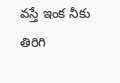వస్తే ఇంక నీకు
తిరిగి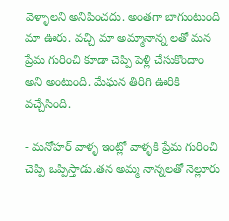వెళ్ళాలని అనిపించదు. అంతగా బాగుంటుంది మా ఊరు. వచ్చి మా అమ్మానాన్న లతో మన ప్రేమ గురించి కూడా చెప్పి పెళ్లి చేసుకొందాం అని అంటుంది. మేఘన తిరిగి ఊరికి వచ్చేసింది.

- మనోహర్ వాళ్ళ ఇంట్లో వాళ్ళకి ప్రేమ గురించి చెప్పి ఒప్పిస్తాడు.తన అమ్మ నాన్నలతో నెల్లూరు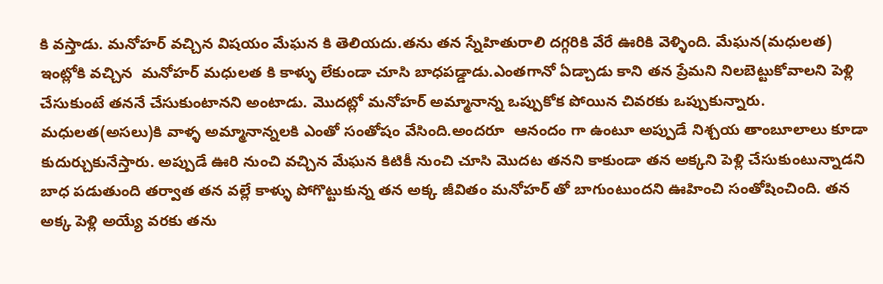కి వస్తాడు. మనోహర్ వచ్చిన విషయం మేఘన కి తెలియదు.తను తన స్నేహితురాలి దగ్గరికి వేరే ఊరికి వెళ్ళింది. మేఘన(మధులత) ఇంట్లోకి వచ్చిన  మనోహర్ మధులత కి కాళ్ళు లేకుండా చూసి బాధపడ్డాడు.ఎంతగానో ఏడ్చాడు కాని తన ప్రేమని నిలబెట్టుకోవాలని పెళ్లి చేసుకుంటే తననే చేసుకుంటానని అంటాడు. మొదట్లో మనోహర్ అమ్మానాన్న ఒప్పుకోక పోయిన చివరకు ఒప్పుకున్నారు. మధులత(అసలు)కి వాళ్ళ అమ్మానాన్నలకి ఎంతో సంతోషం వేసింది.అందరూ  ఆనందం గా ఉంటూ అప్పుడే నిశ్చయ తాంబూలాలు కూడా కుదుర్చుకునేస్తారు. అప్పుడే ఊరి నుంచి వచ్చిన మేఘన కిటికీ నుంచి చూసి మొదట తనని కాకుండా తన అక్కని పెళ్లి చేసుకుంటున్నాడని బాధ పడుతుంది తర్వాత తన వల్లే కాళ్ళు పోగొట్టుకున్న తన అక్క జీవితం మనోహర్ తో బాగుంటుందని ఊహించి సంతోషించింది. తన అక్క పెళ్లి అయ్యే వరకు తను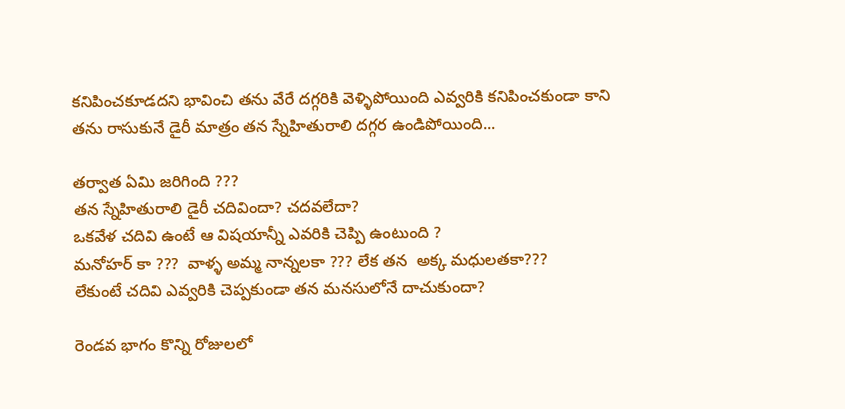కనిపించకూడదని భావించి తను వేరే దగ్గరికి వెళ్ళిపోయింది ఎవ్వరికి కనిపించకుండా కాని తను రాసుకునే డైరీ మాత్రం తన స్నేహితురాలి దగ్గర ఉండిపోయింది...

తర్వాత ఏమి జరిగింది ???
తన స్నేహితురాలి డైరీ చదివిందా? చదవలేదా?
ఒకవేళ చదివి ఉంటే ఆ విషయాన్నీ ఎవరికి చెప్పి ఉంటుంది ?
మనోహర్ కా ???  వాళ్ళ అమ్మ నాన్నలకా ??? లేక తన  అక్క మధులతకా???
లేకుంటే చదివి ఎవ్వరికి చెప్పకుండా తన మనసులోనే దాచుకుందా?

రెండవ భాగం కొన్ని రోజులలో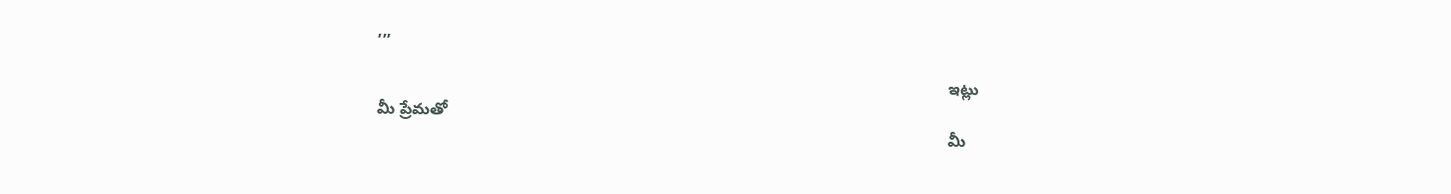,,,

                                                                                                                              ఇట్లు మీ ప్రేమతో
                                                                                                                              మీ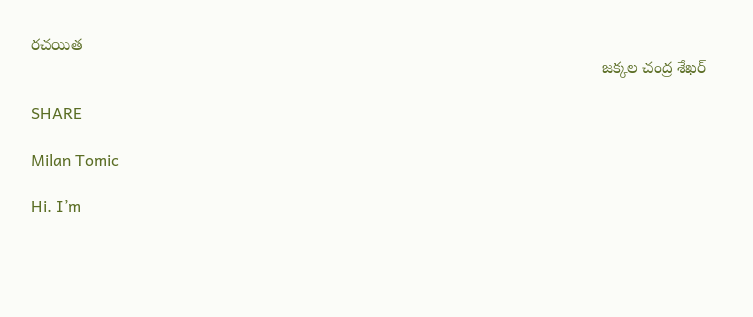రచయిత
                                                                                                                              జక్కల చంద్ర శేఖర్

SHARE

Milan Tomic

Hi. I’m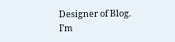Designer of Blog. I’m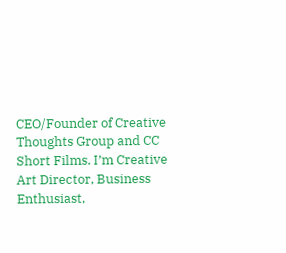CEO/Founder of Creative Thoughts Group and CC Short Films. I’m Creative Art Director, Business Enthusiast,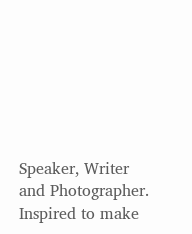Speaker, Writer and Photographer. Inspired to make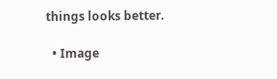things looks better.

  • Image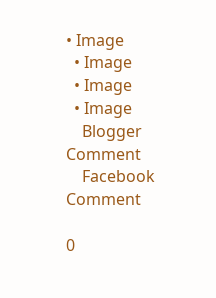• Image
  • Image
  • Image
  • Image
    Blogger Comment
    Facebook Comment

0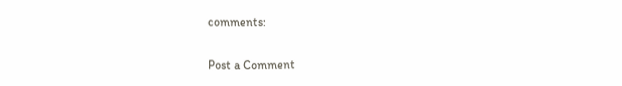comments:

Post a Comment